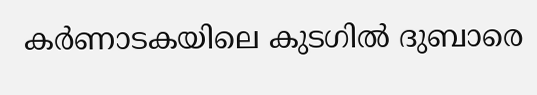കർണാടകയിലെ കുടഗിൽ ദുബാരെ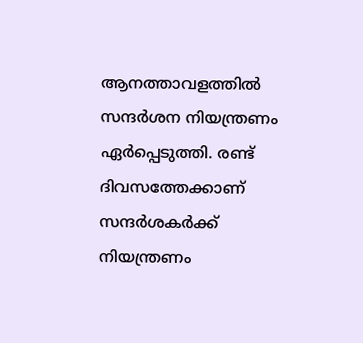ആനത്താവളത്തിൽ സന്ദർശന നിയന്ത്രണം ഏർപ്പെടുത്തി. രണ്ട് ദിവസത്തേക്കാണ് സന്ദർശകർക്ക് നിയന്ത്രണം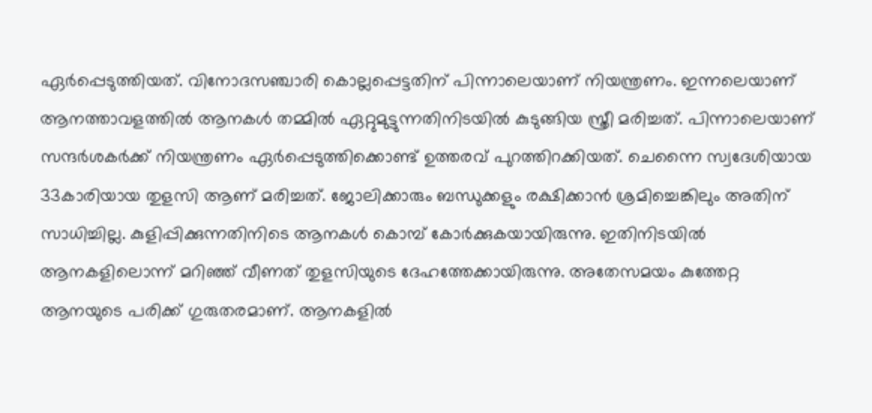ഏർപ്പെടുത്തിയത്. വിനോദസഞ്ചാരി കൊല്ലപ്പെട്ടതിന് പിന്നാലെയാണ് നിയന്ത്രണം. ഇന്നലെയാണ് ആനത്താവളത്തിൽ ആനകൾ തമ്മിൽ ഏറ്റുമുട്ടുന്നതിനിടയിൽ കുടുങ്ങിയ സ്ത്രീ മരിച്ചത്. പിന്നാലെയാണ് സന്ദർശകർക്ക് നിയന്ത്രണം ഏർപ്പെടുത്തിക്കൊണ്ട് ഉത്തരവ് പുറത്തിറക്കിയത്. ചെന്നൈ സ്വദേശിയായ 33കാരിയായ തുളസി ആണ് മരിച്ചത്. ജോലിക്കാരും ബന്ധുക്കളും രക്ഷിക്കാൻ ശ്രമിച്ചെങ്കിലും അതിന് സാധിച്ചില്ല. കുളിപ്പിക്കുന്നതിനിടെ ആനകൾ കൊമ്പ് കോർക്കുകയായിരുന്നു. ഇതിനിടയിൽ ആനകളിലൊന്ന് മറിഞ്ഞ് വീണത് തുളസിയുടെ ദേഹത്തേക്കായിരുന്നു. അതേസമയം കുത്തേറ്റ ആനയുടെ പരിക്ക് ഗുരുതരമാണ്. ആനകളിൽ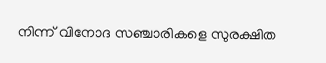നിന്ന് വിനോദ സഞ്ചാരികളെ സുരക്ഷിത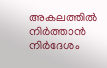അകലത്തിൽ നിർത്താൻ നിർദേശം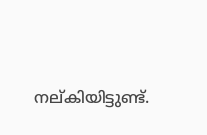നല്കിയിട്ടുണ്ട്.